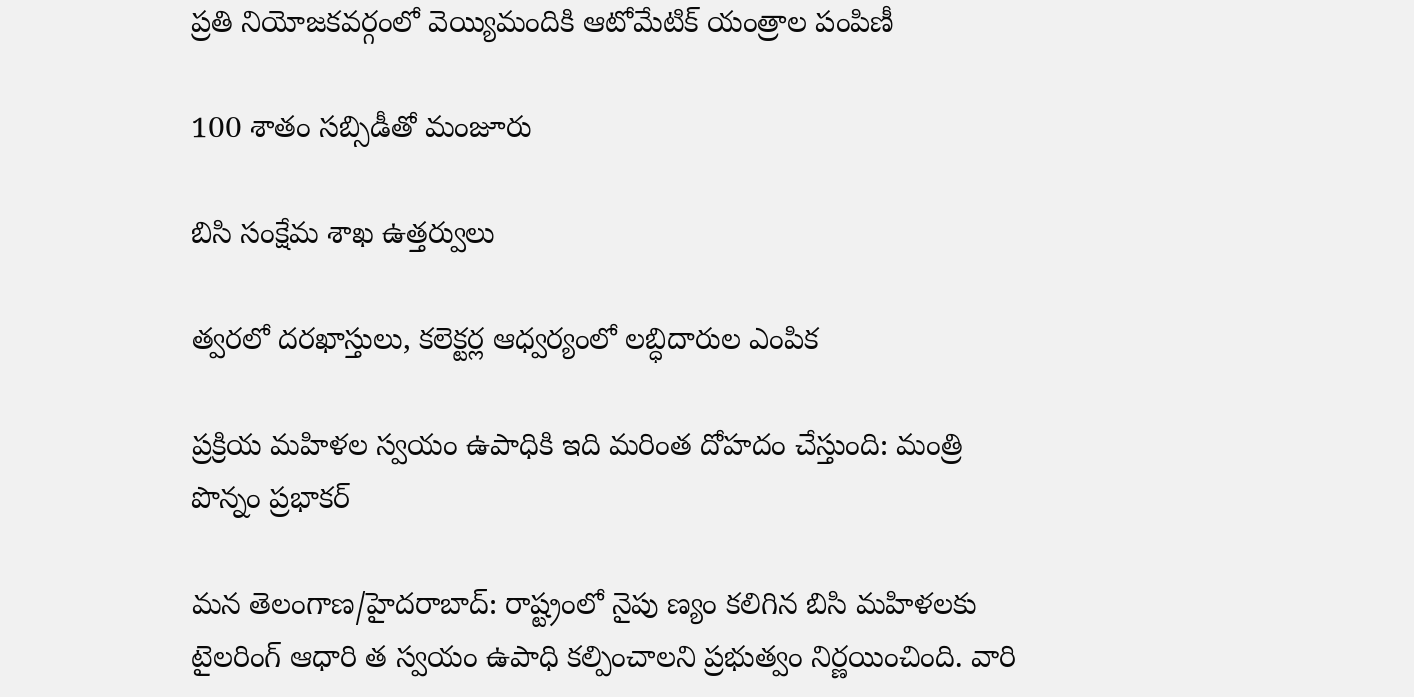ప్రతి నియోజకవర్గంలో వెయ్యిమందికి ఆటోమేటిక్ యంత్రాల పంపిణీ

100 శాతం సబ్సిడీతో మంజూరు

బిసి సంక్షేమ శాఖ ఉత్తర్వులు

త్వరలో దరఖాస్తులు, కలెక్టర్ల ఆధ్వర్యంలో లబ్ధిదారుల ఎంపిక

ప్రక్రియ మహిళల స్వయం ఉపాధికి ఇది మరింత దోహదం చేస్తుంది: మంత్రి పొన్నం ప్రభాకర్

మన తెలంగాణ/హైదరాబాద్: రాష్ట్రంలో నైపు ణ్యం కలిగిన బిసి మహిళలకు టైలరింగ్ ఆధారి త స్వయం ఉపాధి కల్పించాలని ప్రభుత్వం నిర్ణయించింది. వారి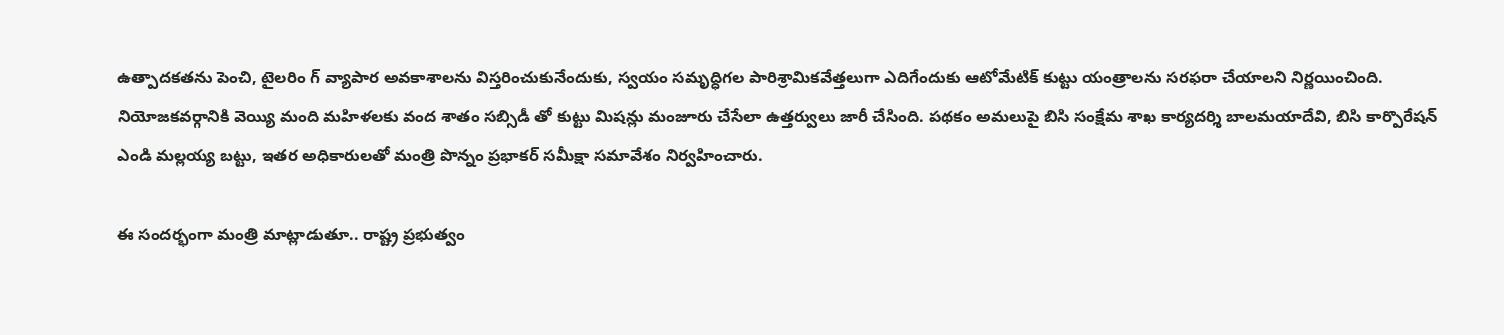ఉత్పాదకతను పెంచి, టైలరిం గ్ వ్యాపార అవకాశాలను విస్తరించుకునేందుకు, స్వయం సమృద్ధిగల పారిశ్రామికవేత్తలుగా ఎదిగేందుకు ఆటోమేటిక్ కుట్టు యంత్రాలను సరఫరా చేయాలని నిర్ణయించింది. నియోజకవర్గానికి వెయ్యి మంది మహిళలకు వంద శాతం సబ్సిడీ తో కుట్టు మిషన్లు మంజూరు చేసేలా ఉత్తర్వులు జారీ చేసింది. పథకం అమలుపై బిసి సంక్షేమ శాఖ కార్యదర్శి బాలమయాదేవి, బిసి కార్పొరేషన్ ఎండి మల్లయ్య బట్టు, ఇతర అధికారులతో మంత్రి పొన్నం ప్రభాకర్ సమీక్షా సమావేశం నిర్వహించారు.

ఈ సందర్భంగా మంత్రి మాట్లాడుతూ.. రాష్ట్ర ప్రభుత్వం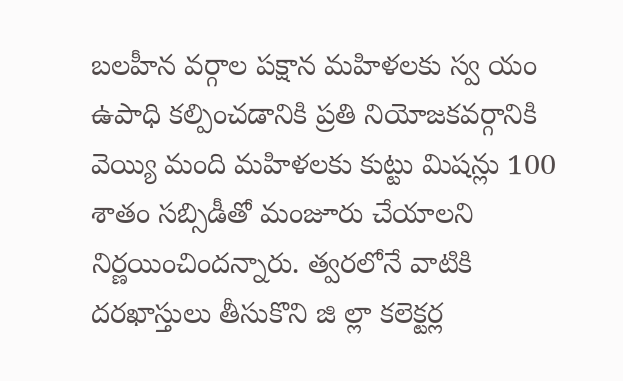బలహీన వర్గాల పక్షాన మహిళలకు స్వ యం ఉపాధి కల్పించడానికి ప్రతి నియోజకవర్గానికి వెయ్యి మంది మహిళలకు కుట్టు మిషన్లు 100 శాతం సబ్సిడీతో మంజూరు చేయాలని నిర్ణయించిందన్నారు. త్వరలోనే వాటికి దరఖాస్తులు తీసుకొని జి ల్లా కలెక్టర్ల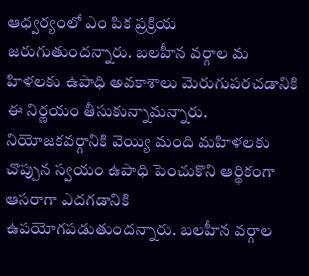ఆధ్వర్యంలో ఎం పిక ప్రక్రియ జరుగుతుందన్నారు. బలహీన వర్గాల మ హిళలకు ఉపాధి అవకాశాలు మెరుగుపరచడానికి ఈ నిర్ణయం తీసుకున్నామన్నారు. నియోజకవర్గానికి వెయ్యి మంది మహిళలకు చొప్పున స్వయం ఉపాధి పెంచుకొని ఆర్థికంగా ఆసరాగా ఎదగడానికి ఉపయోగపడుతుందన్నారు. బలహీన వర్గాల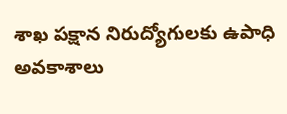శాఖ పక్షాన నిరుద్యోగులకు ఉపాధి అవకాశాలు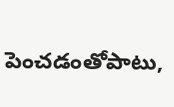పెంచడంతోపాటు,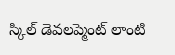స్కిల్ డెవలప్మెంట్ లాంటి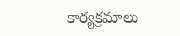కార్యక్రమాలు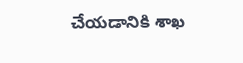చేయడానికి శాఖ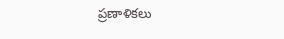ప్రణాళికలు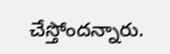చేస్తోందన్నారు.